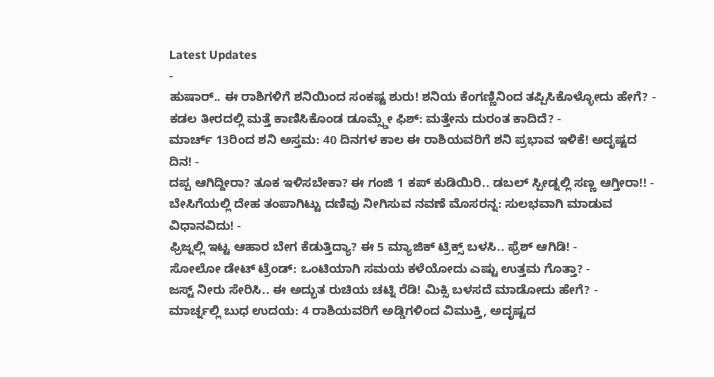Latest Updates
-
ಹುಷಾರ್.. ಈ ರಾಶಿಗಳಿಗೆ ಶನಿಯಿಂದ ಸಂಕಷ್ಟ ಶುರು! ಶನಿಯ ಕೆಂಗಣ್ಣಿನಿಂದ ತಪ್ಪಿಸಿಕೊಳ್ಳೋದು ಹೇಗೆ? -
ಕಡಲ ತೀರದಲ್ಲಿ ಮತ್ತೆ ಕಾಣಿಸಿಕೊಂಡ ಡೂಮ್ಸ್ಡೇ ಫಿಶ್: ಮತ್ತೇನು ದುರಂತ ಕಾದಿದೆ? -
ಮಾರ್ಚ್ 13ರಿಂದ ಶನಿ ಅಸ್ತಮ: 40 ದಿನಗಳ ಕಾಲ ಈ ರಾಶಿಯವರಿಗೆ ಶನಿ ಪ್ರಭಾವ ಇಳಿಕೆ! ಅದೃಷ್ಟದ ದಿನ! -
ದಪ್ಪ ಆಗಿದ್ದೀರಾ? ತೂಕ ಇಳಿಸಬೇಕಾ? ಈ ಗಂಜಿ 1 ಕಪ್ ಕುಡಿಯಿರಿ.. ಡಬಲ್ ಸ್ಪೀಡ್ನಲ್ಲಿ ಸಣ್ಣ ಆಗ್ತೀರಾ!! -
ಬೇಸಿಗೆಯಲ್ಲಿ ದೇಹ ತಂಪಾಗಿಟ್ಟು ದಣಿವು ನೀಗಿಸುವ ನವಣೆ ಮೊಸರನ್ನ: ಸುಲಭವಾಗಿ ಮಾಡುವ ವಿಧಾನವಿದು! -
ಫ್ರಿಜ್ನಲ್ಲಿ ಇಟ್ಟ ಆಹಾರ ಬೇಗ ಕೆಡುತ್ತಿದ್ಯಾ? ಈ 5 ಮ್ಯಾಜಿಕ್ ಟ್ರಿಕ್ಸ್ ಬಳಸಿ.. ಫ್ರೆಶ್ ಆಗಿಡಿ! -
ಸೋಲೋ ಡೇಟ್ ಟ್ರೆಂಡ್: ಒಂಟಿಯಾಗಿ ಸಮಯ ಕಳೆಯೋದು ಎಷ್ಟು ಉತ್ತಮ ಗೊತ್ತಾ? -
ಜಸ್ಟ್ ನೀರು ಸೇರಿಸಿ.. ಈ ಅದ್ಭುತ ರುಚಿಯ ಚಟ್ನಿ ರೆಡಿ! ಮಿಕ್ಸಿ ಬಳಸದೆ ಮಾಡೋದು ಹೇಗೆ? -
ಮಾರ್ಚ್ನಲ್ಲಿ ಬುಧ ಉದಯ: 4 ರಾಶಿಯವರಿಗೆ ಅಡ್ಡಿಗಳಿಂದ ವಿಮುಕ್ತಿ, ಅದೃಷ್ಟದ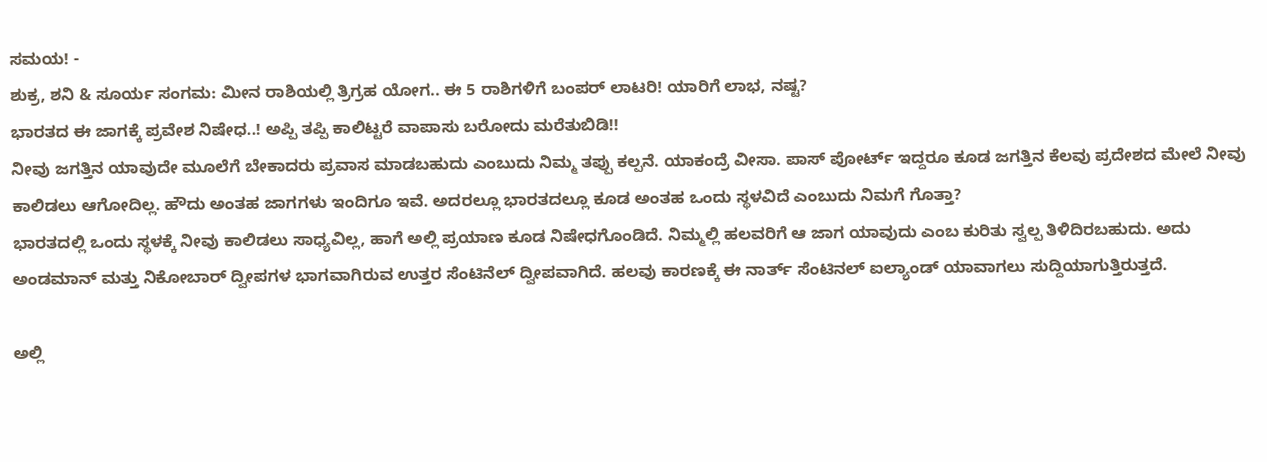ಸಮಯ! -
ಶುಕ್ರ, ಶನಿ & ಸೂರ್ಯ ಸಂಗಮ: ಮೀನ ರಾಶಿಯಲ್ಲಿ ತ್ರಿಗ್ರಹ ಯೋಗ.. ಈ 5 ರಾಶಿಗಳಿಗೆ ಬಂಪರ್ ಲಾಟರಿ! ಯಾರಿಗೆ ಲಾಭ, ನಷ್ಟ?
ಭಾರತದ ಈ ಜಾಗಕ್ಕೆ ಪ್ರವೇಶ ನಿಷೇಧ..! ಅಪ್ಪಿ ತಪ್ಪಿ ಕಾಲಿಟ್ಟರೆ ವಾಪಾಸು ಬರೋದು ಮರೆತುಬಿಡಿ!!
ನೀವು ಜಗತ್ತಿನ ಯಾವುದೇ ಮೂಲೆಗೆ ಬೇಕಾದರು ಪ್ರವಾಸ ಮಾಡಬಹುದು ಎಂಬುದು ನಿಮ್ಮ ತಪ್ಪು ಕಲ್ಪನೆ. ಯಾಕಂದ್ರೆ ವೀಸಾ. ಪಾಸ್ ಪೋರ್ಟ್ ಇದ್ದರೂ ಕೂಡ ಜಗತ್ತಿನ ಕೆಲವು ಪ್ರದೇಶದ ಮೇಲೆ ನೀವು ಕಾಲಿಡಲು ಆಗೋದಿಲ್ಲ. ಹೌದು ಅಂತಹ ಜಾಗಗಳು ಇಂದಿಗೂ ಇವೆ. ಅದರಲ್ಲೂ ಭಾರತದಲ್ಲೂ ಕೂಡ ಅಂತಹ ಒಂದು ಸ್ಥಳವಿದೆ ಎಂಬುದು ನಿಮಗೆ ಗೊತ್ತಾ?
ಭಾರತದಲ್ಲಿ ಒಂದು ಸ್ಥಳಕ್ಕೆ ನೀವು ಕಾಲಿಡಲು ಸಾಧ್ಯವಿಲ್ಲ, ಹಾಗೆ ಅಲ್ಲಿ ಪ್ರಯಾಣ ಕೂಡ ನಿಷೇಧಗೊಂಡಿದೆ. ನಿಮ್ಮಲ್ಲಿ ಹಲವರಿಗೆ ಆ ಜಾಗ ಯಾವುದು ಎಂಬ ಕುರಿತು ಸ್ವಲ್ಪ ತಿಳಿದಿರಬಹುದು. ಅದು ಅಂಡಮಾನ್ ಮತ್ತು ನಿಕೋಬಾರ್ ದ್ವೀಪಗಳ ಭಾಗವಾಗಿರುವ ಉತ್ತರ ಸೆಂಟಿನೆಲ್ ದ್ವೀಪವಾಗಿದೆ. ಹಲವು ಕಾರಣಕ್ಕೆ ಈ ನಾರ್ತ್ ಸೆಂಟಿನಲ್ ಐಲ್ಯಾಂಡ್ ಯಾವಾಗಲು ಸುದ್ದಿಯಾಗುತ್ತಿರುತ್ತದೆ.

ಅಲ್ಲಿ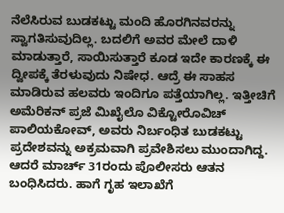ನೆಲೆಸಿರುವ ಬುಡಕಟ್ಟು ಮಂದಿ ಹೊರಗಿನವರನ್ನು ಸ್ವಾಗತಿಸುವುದಿಲ್ಲ. ಬದಲಿಗೆ ಅವರ ಮೇಲೆ ದಾಳಿ ಮಾಡುತ್ತಾರೆ, ಸಾಯಿಸುತ್ತಾರೆ ಕೂಡ ಇದೇ ಕಾರಣಕ್ಕೆ ಈ ದ್ವೀಪಕ್ಕೆ ತೆರಳುವುದು ನಿಷೇಧ. ಆದ್ರೆ ಈ ಸಾಹಸ ಮಾಡಿರುವ ಹಲವರು ಇಂದಿಗೂ ಪತ್ತೆಯಾಗಿಲ್ಲ. ಇತ್ತೀಚಿಗೆ ಅಮೆರಿಕನ್ ಪ್ರಜೆ ಮಿಖೈಲೊ ವಿಕ್ಟೋರೊವಿಚ್ ಪಾಲಿಯಕೋವ್, ಅವರು ನಿರ್ಬಂಧಿತ ಬುಡಕಟ್ಟು ಪ್ರದೇಶವನ್ನು ಅಕ್ರಮವಾಗಿ ಪ್ರವೇಶಿಸಲು ಮುಂದಾಗಿದ್ದ. ಆದರೆ ಮಾರ್ಚ್ 31ರಂದು ಪೊಲೀಸರು ಆತನ ಬಂಧಿಸಿದರು. ಹಾಗೆ ಗೃಹ ಇಲಾಖೆಗೆ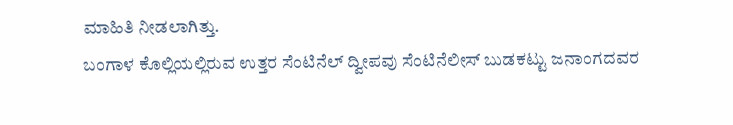ಮಾಹಿತಿ ನೀಡಲಾಗಿತ್ತು.
ಬಂಗಾಳ ಕೊಲ್ಲಿಯಲ್ಲಿರುವ ಉತ್ತರ ಸೆಂಟಿನೆಲ್ ದ್ವೀಪವು ಸೆಂಟಿನೆಲೀಸ್ ಬುಡಕಟ್ಟು ಜನಾಂಗದವರ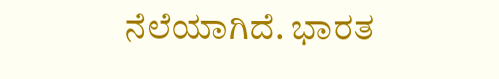ನೆಲೆಯಾಗಿದೆ. ಭಾರತ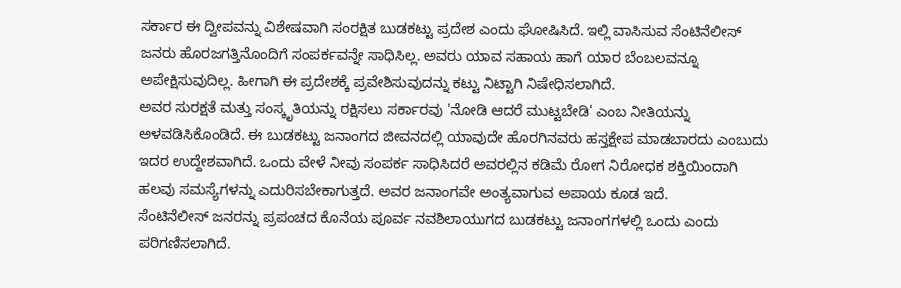ಸರ್ಕಾರ ಈ ದ್ವೀಪವನ್ನು ವಿಶೇಷವಾಗಿ ಸಂರಕ್ಷಿತ ಬುಡಕಟ್ಟು ಪ್ರದೇಶ ಎಂದು ಘೋಷಿಸಿದೆ. ಇಲ್ಲಿ ವಾಸಿಸುವ ಸೆಂಟಿನೆಲೀಸ್ ಜನರು ಹೊರಜಗತ್ತಿನೊಂದಿಗೆ ಸಂಪರ್ಕವನ್ನೇ ಸಾಧಿಸಿಲ್ಲ. ಅವರು ಯಾವ ಸಹಾಯ ಹಾಗೆ ಯಾರ ಬೆಂಬಲವನ್ನೂ ಅಪೇಕ್ಷಿಸುವುದಿಲ್ಲ. ಹೀಗಾಗಿ ಈ ಪ್ರದೇಶಕ್ಕೆ ಪ್ರವೇಶಿಸುವುದನ್ನು ಕಟ್ಟು ನಿಟ್ಟಾಗಿ ನಿಷೇಧಿಸಲಾಗಿದೆ.
ಅವರ ಸುರಕ್ಷತೆ ಮತ್ತು ಸಂಸ್ಕೃತಿಯನ್ನು ರಕ್ಷಿಸಲು ಸರ್ಕಾರವು 'ನೋಡಿ ಆದರೆ ಮುಟ್ಟಬೇಡಿ' ಎಂಬ ನೀತಿಯನ್ನು ಅಳವಡಿಸಿಕೊಂಡಿದೆ. ಈ ಬುಡಕಟ್ಟು ಜನಾಂಗದ ಜೀವನದಲ್ಲಿ ಯಾವುದೇ ಹೊರಗಿನವರು ಹಸ್ತಕ್ಷೇಪ ಮಾಡಬಾರದು ಎಂಬುದು ಇದರ ಉದ್ದೇಶವಾಗಿದೆ. ಒಂದು ವೇಳೆ ನೀವು ಸಂಪರ್ಕ ಸಾಧಿಸಿದರೆ ಅವರಲ್ಲಿನ ಕಡಿಮೆ ರೋಗ ನಿರೋಧಕ ಶಕ್ತಿಯಿಂದಾಗಿ ಹಲವು ಸಮಸ್ಯೆಗಳನ್ನು ಎದುರಿಸಬೇಕಾಗುತ್ತದೆ. ಅವರ ಜನಾಂಗವೇ ಅಂತ್ಯವಾಗುವ ಅಪಾಯ ಕೂಡ ಇದೆ.
ಸೆಂಟಿನೆಲೀಸ್ ಜನರನ್ನು ಪ್ರಪಂಚದ ಕೊನೆಯ ಪೂರ್ವ ನವಶಿಲಾಯುಗದ ಬುಡಕಟ್ಟು ಜನಾಂಗಗಳಲ್ಲಿ ಒಂದು ಎಂದು ಪರಿಗಣಿಸಲಾಗಿದೆ.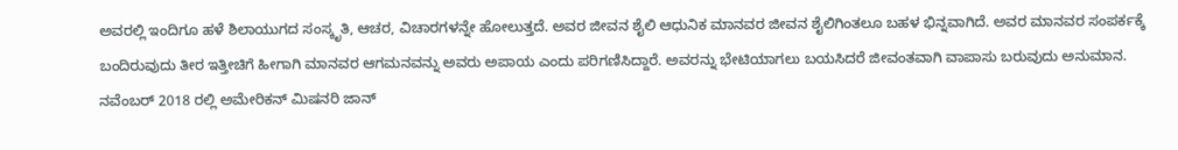ಅವರಲ್ಲಿ ಇಂದಿಗೂ ಹಳೆ ಶಿಲಾಯುಗದ ಸಂಸ್ಕೃತಿ, ಆಚರ, ವಿಚಾರಗಳನ್ನೇ ಹೋಲುತ್ತದೆ. ಅವರ ಜೀವನ ಶೈಲಿ ಆಧುನಿಕ ಮಾನವರ ಜೀವನ ಶೈಲಿಗಿಂತಲೂ ಬಹಳ ಭಿನ್ನವಾಗಿದೆ. ಅವರ ಮಾನವರ ಸಂಪರ್ಕಕ್ಕೆ ಬಂದಿರುವುದು ತೀರ ಇತ್ತೀಚಿಗೆ ಹೀಗಾಗಿ ಮಾನವರ ಆಗಮನವನ್ನು ಅವರು ಅಪಾಯ ಎಂದು ಪರಿಗಣಿಸಿದ್ದಾರೆ. ಅವರನ್ನು ಭೇಟಿಯಾಗಲು ಬಯಸಿದರೆ ಜೀವಂತವಾಗಿ ವಾಪಾಸು ಬರುವುದು ಅನುಮಾನ.
ನವೆಂಬರ್ 2018 ರಲ್ಲಿ ಅಮೇರಿಕನ್ ಮಿಷನರಿ ಜಾನ್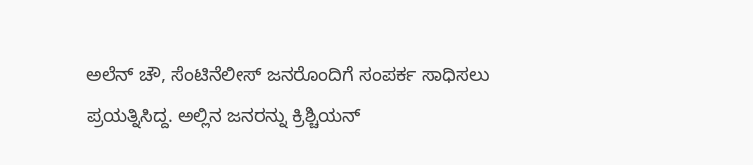ಅಲೆನ್ ಚೌ, ಸೆಂಟಿನೆಲೀಸ್ ಜನರೊಂದಿಗೆ ಸಂಪರ್ಕ ಸಾಧಿಸಲು ಪ್ರಯತ್ನಿಸಿದ್ದ. ಅಲ್ಲಿನ ಜನರನ್ನು ಕ್ರಿಶ್ಚಿಯನ್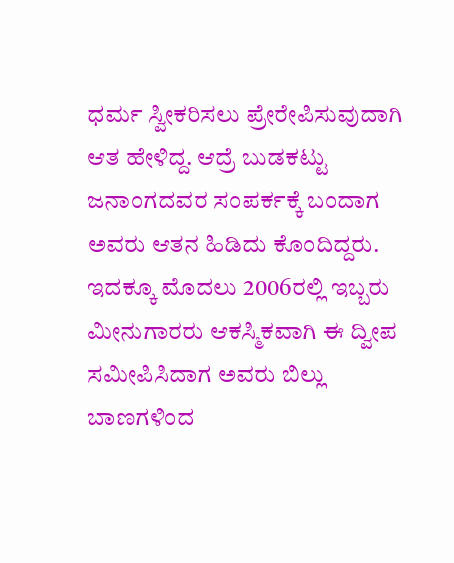ಧರ್ಮ ಸ್ವೀಕರಿಸಲು ಪ್ರೇರೇಪಿಸುವುದಾಗಿ ಆತ ಹೇಳಿದ್ದ. ಆದ್ರೆ ಬುಡಕಟ್ಟು ಜನಾಂಗದವರ ಸಂಪರ್ಕಕ್ಕೆ ಬಂದಾಗ ಅವರು ಆತನ ಹಿಡಿದು ಕೊಂದಿದ್ದರು.
ಇದಕ್ಕೂ ಮೊದಲು 2006ರಲ್ಲಿ ಇಬ್ಬರು ಮೀನುಗಾರರು ಆಕಸ್ಮಿಕವಾಗಿ ಈ ದ್ವೀಪ ಸಮೀಪಿಸಿದಾಗ ಅವರು ಬಿಲ್ಲು ಬಾಣಗಳಿಂದ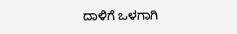ದಾಳಿಗೆ ಒಳಗಾಗಿ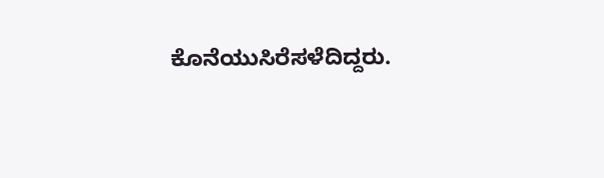ಕೊನೆಯುಸಿರೆಸಳೆದಿದ್ದರು.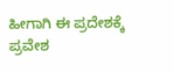ಹೀಗಾಗಿ ಈ ಪ್ರದೇಶಕ್ಕೆ ಪ್ರವೇಶ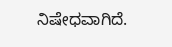ನಿಷೇಧವಾಗಿದೆ.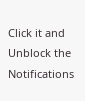Click it and Unblock the Notifications